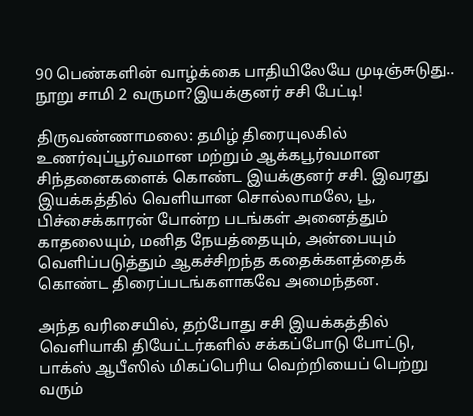90 பெண்களின் வாழ்க்கை பாதியிலேயே முடிஞ்சுடுது.. நூறு சாமி 2 வருமா?இயக்குனர் சசி பேட்டி!

திருவண்ணாமலை: தமிழ் திரையுலகில் உணர்வுப்பூர்வமான மற்றும் ஆக்கபூர்வமான சிந்தனைகளைக் கொண்ட இயக்குனர் சசி. இவரது இயக்கத்தில் வெளியான சொல்லாமலே, பூ, பிச்சைக்காரன் போன்ற படங்கள் அனைத்தும் காதலையும், மனித நேயத்தையும், அன்பையும் வெளிப்படுத்தும் ஆகச்சிறந்த கதைக்களத்தைக் கொண்ட திரைப்படங்களாகவே அமைந்தன.

அந்த வரிசையில், தற்போது சசி இயக்கத்தில் வெளியாகி தியேட்டர்களில் சக்கப்போடு போட்டு, பாக்ஸ் ஆபீஸில் மிகப்பெரிய வெற்றியைப் பெற்று வரும்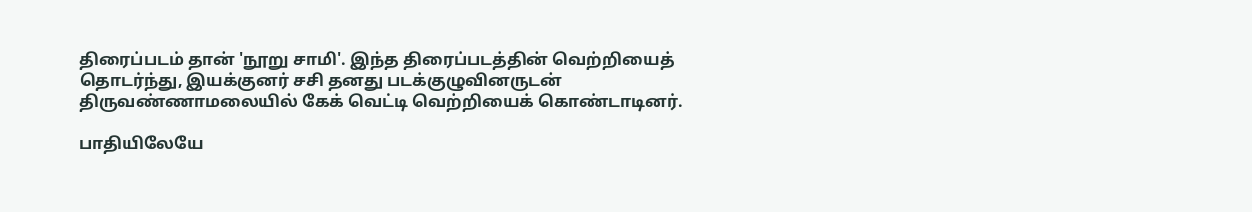திரைப்படம் தான் 'நூறு சாமி'. இந்த திரைப்படத்தின் வெற்றியைத் தொடர்ந்து, இயக்குனர் சசி தனது படக்குழுவினருடன் திருவண்ணாமலையில் கேக் வெட்டி வெற்றியைக் கொண்டாடினர்.

பாதியிலேயே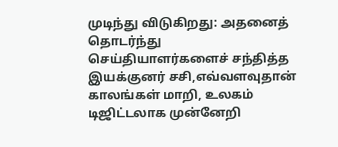முடிந்து விடுகிறது: அதனைத் தொடர்ந்து செய்தியாளர்களைச் சந்தித்த இயக்குனர் சசி,எவ்வளவுதான் காலங்கள் மாறி, உலகம் டிஜிட்டலாக முன்னேறி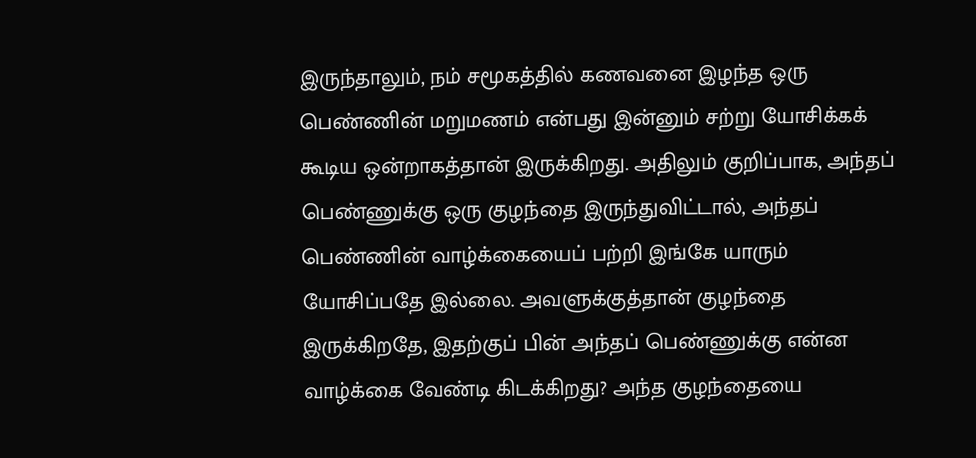இருந்தாலும், நம் சமூகத்தில் கணவனை இழந்த ஒரு பெண்ணின் மறுமணம் என்பது இன்னும் சற்று யோசிக்கக் கூடிய ஒன்றாகத்தான் இருக்கிறது. அதிலும் குறிப்பாக, அந்தப் பெண்ணுக்கு ஒரு குழந்தை இருந்துவிட்டால், அந்தப் பெண்ணின் வாழ்க்கையைப் பற்றி இங்கே யாரும் யோசிப்பதே இல்லை. அவளுக்குத்தான் குழந்தை இருக்கிறதே, இதற்குப் பின் அந்தப் பெண்ணுக்கு என்ன வாழ்க்கை வேண்டி கிடக்கிறது? அந்த குழந்தையை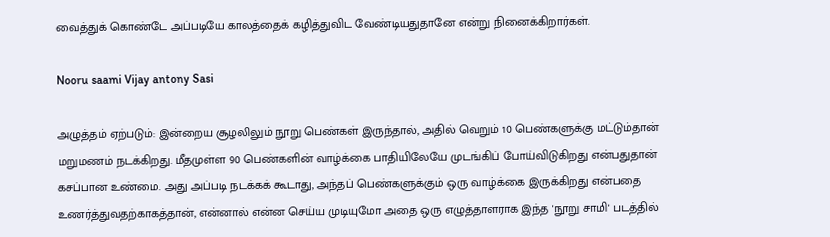வைத்துக் கொண்டே அப்படியே காலத்தைக் கழித்துவிட வேண்டியதுதானே என்று நினைக்கிறார்கள்.

Nooru saami Vijay antony Sasi

அழுத்தம் ஏற்படும்: இன்றைய சூழலிலும் நூறு பெண்கள் இருந்தால், அதில் வெறும் 10 பெண்களுக்கு மட்டும்தான் மறுமணம் நடக்கிறது. மீதமுள்ள 90 பெண்களின் வாழ்க்கை பாதியிலேயே முடங்கிப் போய்விடுகிறது என்பதுதான் கசப்பான உண்மை. அது அப்படி நடக்கக் கூடாது, அந்தப் பெண்களுக்கும் ஒரு வாழ்க்கை இருக்கிறது என்பதை உணர்த்துவதற்காகத்தான், என்னால் என்ன செய்ய முடியுமோ அதை ஒரு எழுத்தாளராக இந்த 'நூறு சாமி' படத்தில்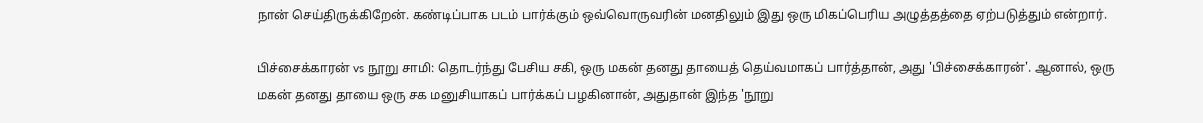நான் செய்திருக்கிறேன். கண்டிப்பாக படம் பார்க்கும் ஒவ்வொருவரின் மனதிலும் இது ஒரு மிகப்பெரிய அழுத்தத்தை ஏற்படுத்தும் என்றார்.

பிச்சைக்காரன் vs நூறு சாமி: தொடர்ந்து பேசிய சகி, ஒரு மகன் தனது தாயைத் தெய்வமாகப் பார்த்தான், அது 'பிச்சைக்காரன்'. ஆனால், ஒரு மகன் தனது தாயை ஒரு சக மனுசியாகப் பார்க்கப் பழகினான், அதுதான் இந்த 'நூறு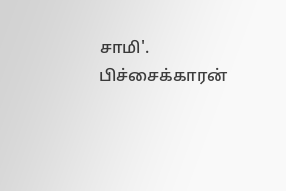சாமி'. பிச்சைக்காரன்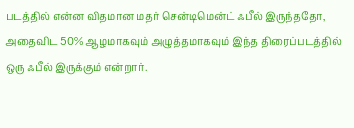படத்தில் என்ன விதமான மதர் சென்டிமென்ட் ஃபீல் இருந்ததோ, அதைவிட 50% ஆழமாகவும் அழுத்தமாகவும் இந்த திரைப்படத்தில் ஒரு ஃபீல் இருக்கும் என்றார்.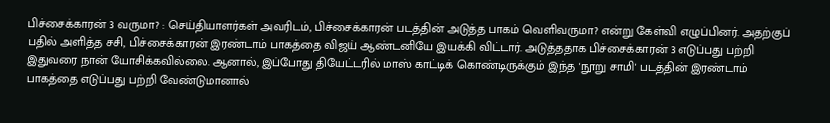பிச்சைக்காரன் 3 வருமா? : செய்தியாளர்கள் அவரிடம், பிச்சைக்காரன் படத்தின் அடுத்த பாகம் வெளிவருமா? என்று கேள்வி எழுப்பினர். அதற்குப் பதில் அளித்த சசி, பிச்சைக்காரன் இரண்டாம் பாகத்தை விஜய் ஆண்டனியே இயக்கி விட்டார். அடுத்ததாக பிச்சைக்காரன் 3 எடுப்பது பற்றி இதுவரை நான் யோசிக்கவில்லை. ஆனால், இப்போது தியேட்டரில் மாஸ் காட்டிக் கொண்டிருக்கும் இந்த 'நூறு சாமி' படத்தின் இரண்டாம் பாகத்தை எடுப்பது பற்றி வேண்டுமானால்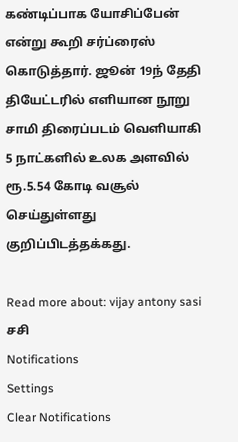கண்டிப்பாக யோசிப்பேன் என்று கூறி சர்ப்ரைஸ் கொடுத்தார். ஜூன் 19ந் தேதி தியேட்டரில் எளியான நூறு சாமி திரைப்படம் வெளியாகி 5 நாட்களில் உலக அளவில் ரூ.5.54 கோடி வசூல் செய்துள்ளது குறிப்பிடத்தக்கது.

Read more about: vijay antony sasi சசி
Notifications
Settings
Clear Notifications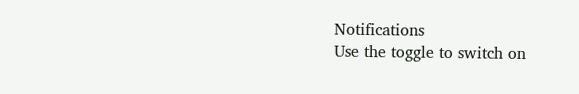Notifications
Use the toggle to switch on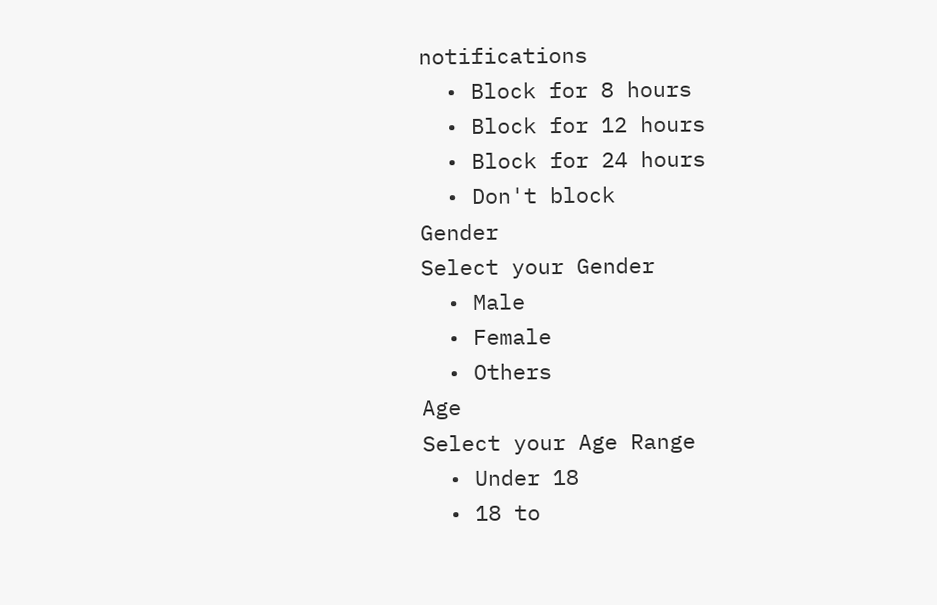notifications
  • Block for 8 hours
  • Block for 12 hours
  • Block for 24 hours
  • Don't block
Gender
Select your Gender
  • Male
  • Female
  • Others
Age
Select your Age Range
  • Under 18
  • 18 to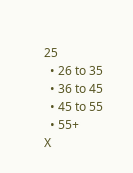25
  • 26 to 35
  • 36 to 45
  • 45 to 55
  • 55+
X